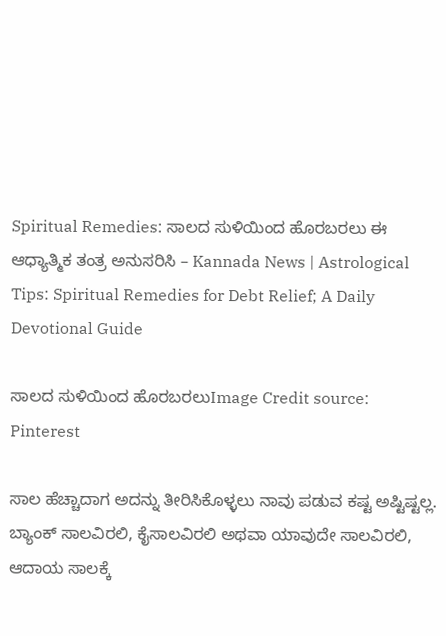Spiritual Remedies: ಸಾಲದ ಸುಳಿಯಿಂದ ಹೊರಬರಲು ಈ ಆಧ್ಯಾತ್ಮಿಕ ತಂತ್ರ ಅನುಸರಿಸಿ – Kannada News | Astrological Tips: Spiritual Remedies for Debt Relief; A Daily Devotional Guide

ಸಾಲದ ಸುಳಿಯಿಂದ ಹೊರಬರಲುImage Credit source: Pinterest

ಸಾಲ ಹೆಚ್ಚಾದಾಗ ಅದನ್ನು ತೀರಿಸಿಕೊಳ್ಳಲು ನಾವು ಪಡುವ ಕಷ್ಟ ಅಷ್ಟಿಷ್ಟಲ್ಲ. ಬ್ಯಾಂಕ್ ಸಾಲವಿರಲಿ, ಕೈಸಾಲವಿರಲಿ ಅಥವಾ ಯಾವುದೇ ಸಾಲವಿರಲಿ, ಆದಾಯ ಸಾಲಕ್ಕೆ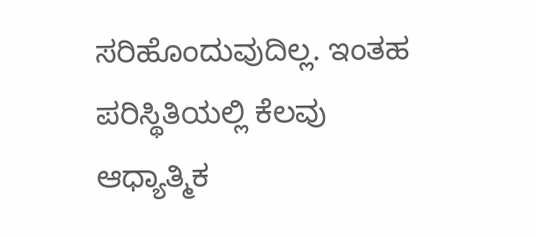ಸರಿಹೊಂದುವುದಿಲ್ಲ. ಇಂತಹ ಪರಿಸ್ಥಿತಿಯಲ್ಲಿ ಕೆಲವು ಆಧ್ಯಾತ್ಮಿಕ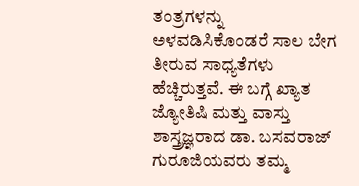ತಂತ್ರಗಳನ್ನು ಅಳವಡಿಸಿಕೊಂಡರೆ ಸಾಲ ಬೇಗ ತೀರುವ ಸಾಧ್ಯತೆಗಳು ಹೆಚ್ಚಿರುತ್ತವೆ. ಈ ಬಗ್ಗೆ ಖ್ಯಾತ ಜ್ಯೋತಿಷಿ ಮತ್ತು ವಾಸ್ತು ಶಾಸ್ತ್ರಜ್ಞರಾದ ಡಾ. ಬಸವರಾಜ್ ಗುರೂಜಿಯವರು ತಮ್ಮ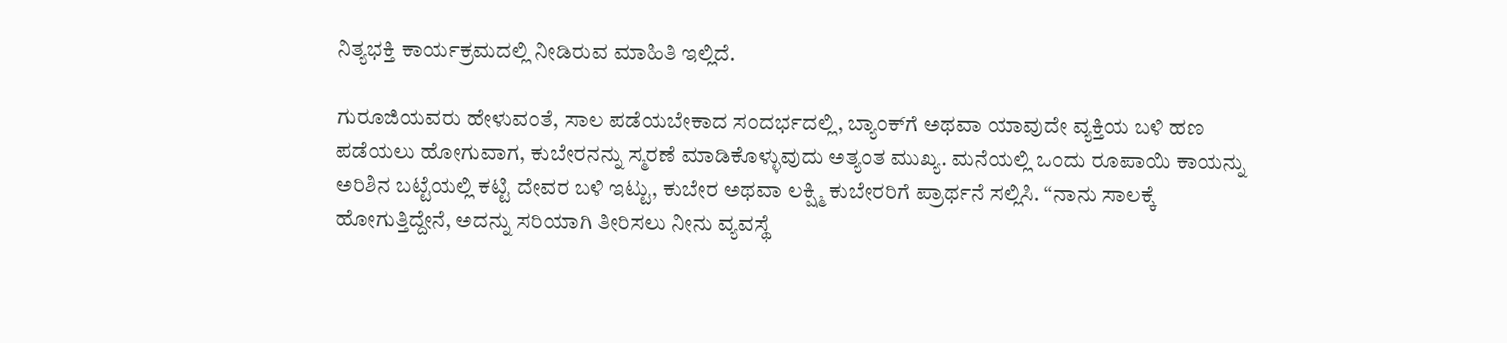ನಿತ್ಯಭಕ್ತಿ ಕಾರ್ಯಕ್ರಮದಲ್ಲಿ ನೀಡಿರುವ ಮಾಹಿತಿ ಇಲ್ಲಿದೆ.

ಗುರೂಜಿಯವರು ಹೇಳುವಂತೆ, ಸಾಲ ಪಡೆಯಬೇಕಾದ ಸಂದರ್ಭದಲ್ಲಿ, ಬ್ಯಾಂಕ್‌ಗೆ ಅಥವಾ ಯಾವುದೇ ವ್ಯಕ್ತಿಯ ಬಳಿ ಹಣ ಪಡೆಯಲು ಹೋಗುವಾಗ, ಕುಬೇರನನ್ನು ಸ್ಮರಣೆ ಮಾಡಿಕೊಳ್ಳುವುದು ಅತ್ಯಂತ ಮುಖ್ಯ. ಮನೆಯಲ್ಲಿ ಒಂದು ರೂಪಾಯಿ ಕಾಯನ್ನು ಅರಿಶಿನ ಬಟ್ಟೆಯಲ್ಲಿ ಕಟ್ಟಿ ದೇವರ ಬಳಿ ಇಟ್ಟು, ಕುಬೇರ ಅಥವಾ ಲಕ್ಷ್ಮಿ ಕುಬೇರರಿಗೆ ಪ್ರಾರ್ಥನೆ ಸಲ್ಲಿಸಿ. “ನಾನು ಸಾಲಕ್ಕೆ ಹೋಗುತ್ತಿದ್ದೇನೆ, ಅದನ್ನು ಸರಿಯಾಗಿ ತೀರಿಸಲು ನೀನು ವ್ಯವಸ್ಥೆ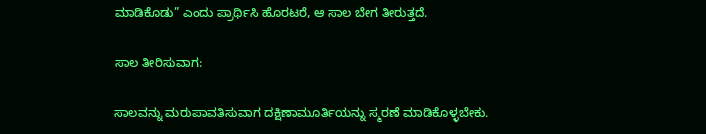ಮಾಡಿಕೊಡು” ಎಂದು ಪ್ರಾರ್ಥಿಸಿ ಹೊರಟರೆ, ಆ ಸಾಲ ಬೇಗ ತೀರುತ್ತದೆ.

ಸಾಲ ತೀರಿಸುವಾಗ:

ಸಾಲವನ್ನು ಮರುಪಾವತಿಸುವಾಗ ದಕ್ಷಿಣಾಮೂರ್ತಿಯನ್ನು ಸ್ಮರಣೆ ಮಾಡಿಕೊಳ್ಳಬೇಕು.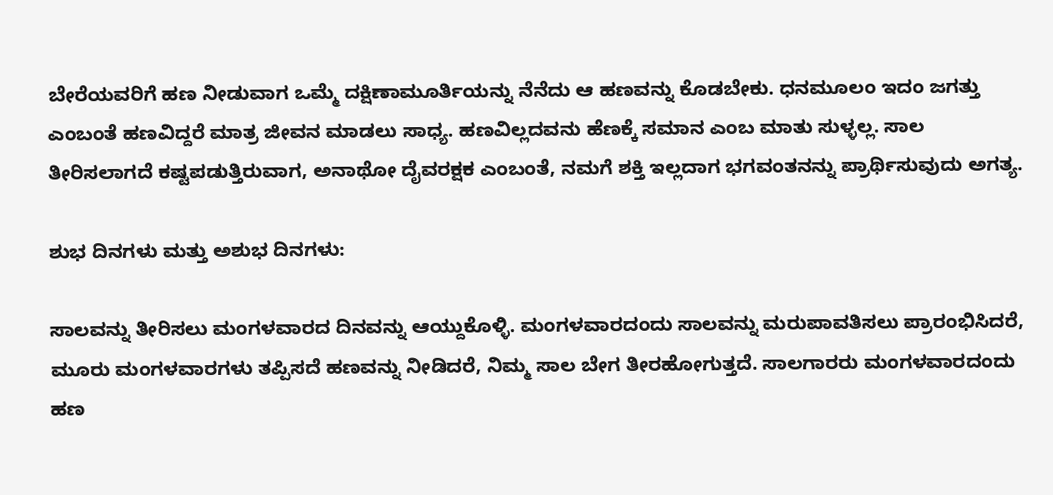ಬೇರೆಯವರಿಗೆ ಹಣ ನೀಡುವಾಗ ಒಮ್ಮೆ ದಕ್ಷಿಣಾಮೂರ್ತಿಯನ್ನು ನೆನೆದು ಆ ಹಣವನ್ನು ಕೊಡಬೇಕು. ಧನಮೂಲಂ ಇದಂ ಜಗತ್ತು ಎಂಬಂತೆ ಹಣವಿದ್ದರೆ ಮಾತ್ರ ಜೀವನ ಮಾಡಲು ಸಾಧ್ಯ. ಹಣವಿಲ್ಲದವನು ಹೆಣಕ್ಕೆ ಸಮಾನ ಎಂಬ ಮಾತು ಸುಳ್ಳಲ್ಲ. ಸಾಲ ತೀರಿಸಲಾಗದೆ ಕಷ್ಟಪಡುತ್ತಿರುವಾಗ, ಅನಾಥೋ ದೈವರಕ್ಷಕ ಎಂಬಂತೆ, ನಮಗೆ ಶಕ್ತಿ ಇಲ್ಲದಾಗ ಭಗವಂತನನ್ನು ಪ್ರಾರ್ಥಿಸುವುದು ಅಗತ್ಯ.

ಶುಭ ದಿನಗಳು ಮತ್ತು ಅಶುಭ ದಿನಗಳು:

ಸಾಲವನ್ನು ತೀರಿಸಲು ಮಂಗಳವಾರದ ದಿನವನ್ನು ಆಯ್ದುಕೊಳ್ಳಿ. ಮಂಗಳವಾರದಂದು ಸಾಲವನ್ನು ಮರುಪಾವತಿಸಲು ಪ್ರಾರಂಭಿಸಿದರೆ, ಮೂರು ಮಂಗಳವಾರಗಳು ತಪ್ಪಿಸದೆ ಹಣವನ್ನು ನೀಡಿದರೆ, ನಿಮ್ಮ ಸಾಲ ಬೇಗ ತೀರಹೋಗುತ್ತದೆ. ಸಾಲಗಾರರು ಮಂಗಳವಾರದಂದು ಹಣ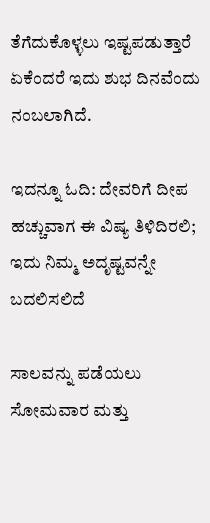ತೆಗೆದುಕೊಳ್ಳಲು ಇಷ್ಟಪಡುತ್ತಾರೆ ಏಕೆಂದರೆ ಇದು ಶುಭ ದಿನವೆಂದು ನಂಬಲಾಗಿದೆ.

ಇದನ್ನೂ ಓದಿ: ದೇವರಿಗೆ ದೀಪ ಹಚ್ಚುವಾಗ ಈ ವಿಷ್ಯ ತಿಳಿದಿರಲಿ; ಇದು ನಿಮ್ಮ ಅದೃಷ್ಟವನ್ನೇ ಬದಲಿಸಲಿದೆ

ಸಾಲವನ್ನು ಪಡೆಯಲು ಸೋಮವಾರ ಮತ್ತು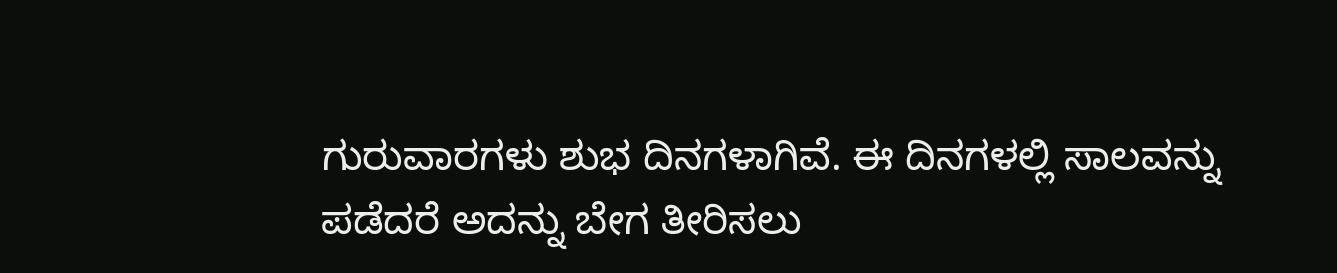ಗುರುವಾರಗಳು ಶುಭ ದಿನಗಳಾಗಿವೆ. ಈ ದಿನಗಳಲ್ಲಿ ಸಾಲವನ್ನು ಪಡೆದರೆ ಅದನ್ನು ಬೇಗ ತೀರಿಸಲು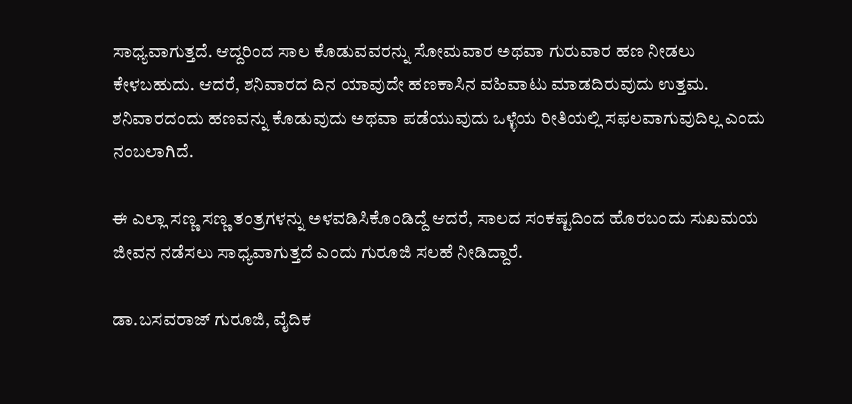ಸಾಧ್ಯವಾಗುತ್ತದೆ. ಆದ್ದರಿಂದ ಸಾಲ ಕೊಡುವವರನ್ನು ಸೋಮವಾರ ಅಥವಾ ಗುರುವಾರ ಹಣ ನೀಡಲು ಕೇಳಬಹುದು. ಆದರೆ, ಶನಿವಾರದ ದಿನ ಯಾವುದೇ ಹಣಕಾಸಿನ ವಹಿವಾಟು ಮಾಡದಿರುವುದು ಉತ್ತಮ. ಶನಿವಾರದಂದು ಹಣವನ್ನು ಕೊಡುವುದು ಅಥವಾ ಪಡೆಯುವುದು ಒಳ್ಳೆಯ ರೀತಿಯಲ್ಲಿ ಸಫಲವಾಗುವುದಿಲ್ಲ ಎಂದು ನಂಬಲಾಗಿದೆ.

ಈ ಎಲ್ಲಾ ಸಣ್ಣ ಸಣ್ಣ ತಂತ್ರಗಳನ್ನು ಅಳವಡಿಸಿಕೊಂಡಿದ್ದೆ ಆದರೆ, ಸಾಲದ ಸಂಕಷ್ಟದಿಂದ ಹೊರಬಂದು ಸುಖಮಯ ಜೀವನ ನಡೆಸಲು ಸಾಧ್ಯವಾಗುತ್ತದೆ ಎಂದು ಗುರೂಜಿ ಸಲಹೆ ನೀಡಿದ್ದಾರೆ.

ಡಾ.ಬಸವರಾಜ್ ಗುರೂಜಿ, ವೈದಿಕ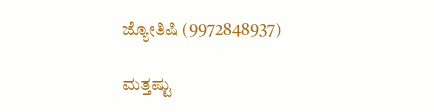ಜ್ಯೋತಿಷಿ (9972848937)

ಮತ್ತಷ್ಟು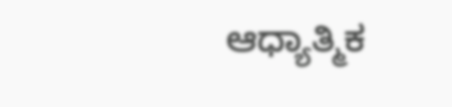ಆಧ್ಯಾತ್ಮಿಕ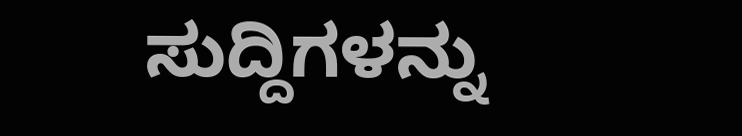ಸುದ್ದಿಗಳನ್ನು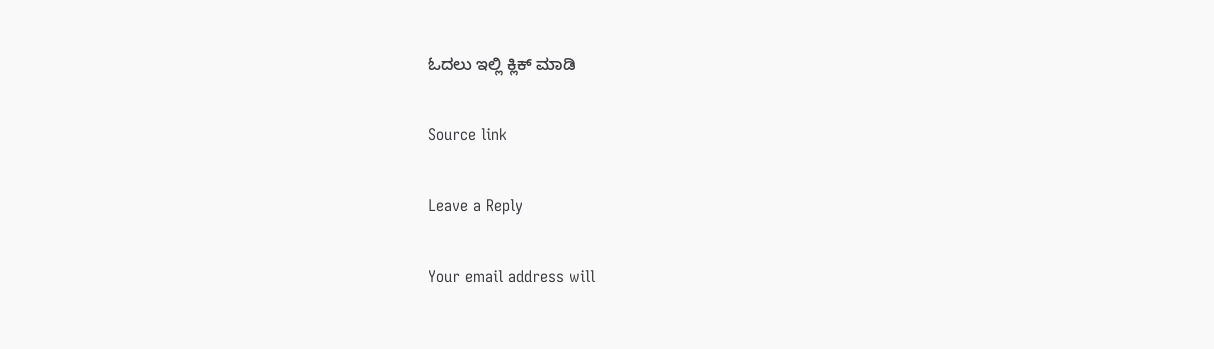ಓದಲು ಇಲ್ಲಿ ಕ್ಲಿಕ್ ಮಾಡಿ

Source link

Leave a Reply

Your email address will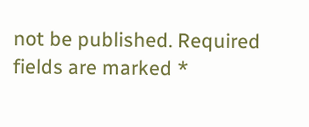not be published. Required fields are marked *